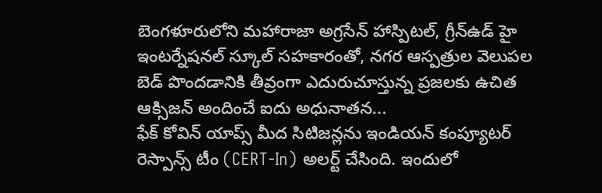బెంగళూరులోని మహారాజా అగ్రసేన్ హాస్పిటల్, గ్రీన్ఉడ్ హై ఇంటర్నేషనల్ స్కూల్ సహకారంతో, నగర ఆస్పత్రుల వెలుపల బెడ్ పొందడానికి తీవ్రంగా ఎదురుచూస్తున్న ప్రజలకు ఉచిత ఆక్సిజన్ అందించే ఐదు అధునాతన...
ఫేక్ కోవిన్ యాప్స్ మీద సిటిజన్లను ఇండియన్ కంప్యూటర్ రెస్పాన్స్ టీం (CERT-In) అలర్ట్ చేసింది. ఇందులో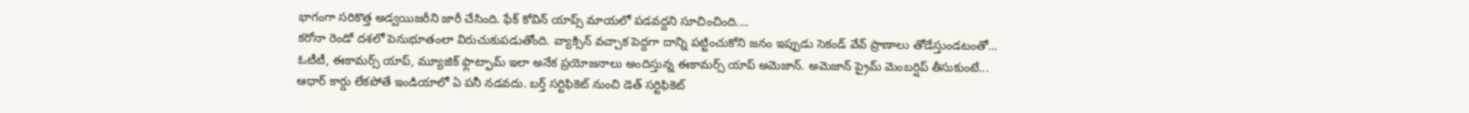భాగంగా సరికొత్త అడ్వయిజరీని జారీ చేసింది. ఫేక్ కోవిన్ యాప్స్ మాయలో పడవద్దని సూచించింది....
కరోనా రెండో దశలో పెనుభూతంలా విరుచుకుపడుతోంది. వ్యాక్సిన్ వచ్చాక పెద్దగా దాన్ని పట్టించుకోని జనం ఇప్పుడు సెకండ్ వేవ్ ప్రాణాలు తోడేస్తుండటంతో...
ఓటీటీ, ఈకామర్స్ యాప్, మ్యూజిక్ ఫ్లాట్ఫామ్ ఇలా అనేక ప్రయోజనాలు అందిస్తున్న ఈకామర్స్ యాప్ అమెజాన్. అమెజాన్ ప్రైమ్ మెంబర్షిప్ తీసుకుంటే...
ఆధార్ కార్డు లేకపోతే ఇండియాలో ఏ పనీ నడవదు. బర్త్ సర్టిఫికెట్ నుంచి డెత్ సర్టిఫికెట్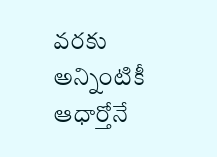వరకు అన్నింటికీ ఆధార్తోనే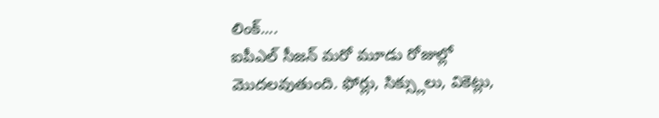లింక్....
ఐపీఎల్ సీజన్ మరో మూడు రోజుల్లో మొదలవుతుంది. ఫోర్లు, సిక్స్లులు, వికెట్లు,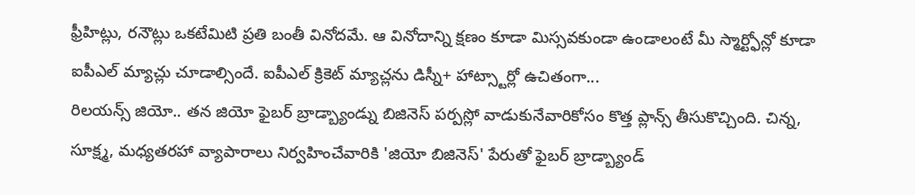ఫ్రీహిట్లు, రనౌట్లు ఒకటేమిటి ప్రతి బంతీ వినోదమే. ఆ వినోదాన్ని క్షణం కూడా మిస్సవకుండా ఉండాలంటే మీ స్మార్ట్ఫోన్లో కూడా ఐపీఎల్ మ్యాచ్లు చూడాల్సిందే. ఐపీఎల్ క్రికెట్ మ్యాచ్లను డిస్నీ+ హాట్స్టార్లో ఉచితంగా...
రిలయన్స్ జియో.. తన జియో ఫైబర్ బ్రాడ్బ్యాండ్ను బిజినెస్ పర్పస్లో వాడుకునేవారికోసం కొత్త ప్లాన్స్ తీసుకొచ్చింది. చిన్న, సూక్ష్మ, మధ్యతరహా వ్యాపారాలు నిర్వహించేవారికి 'జియో బిజినెస్' పేరుతో ఫైబర్ బ్రాడ్బ్యాండ్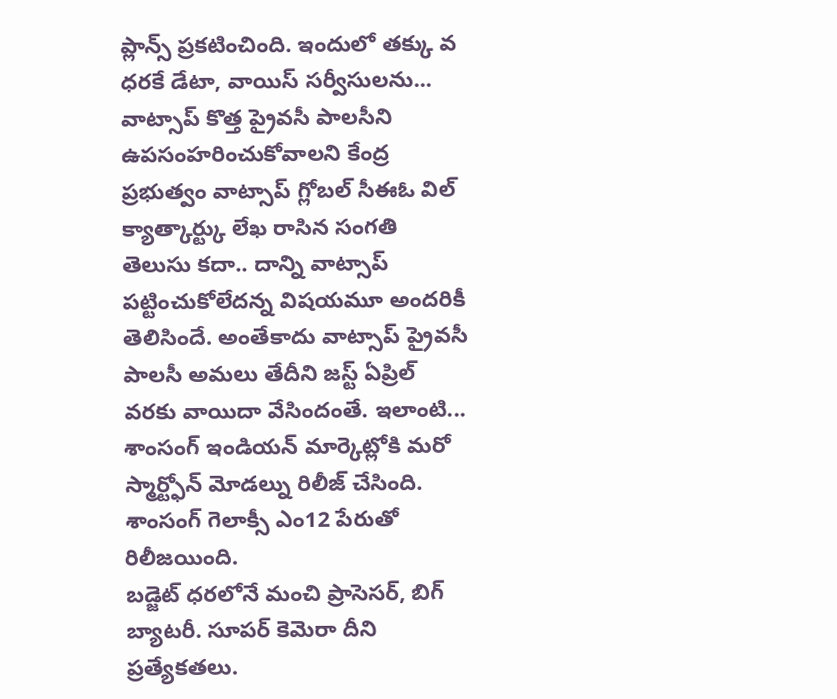ప్లాన్స్ ప్రకటించింది. ఇందులో తక్కు వ ధరకే డేటా, వాయిస్ సర్వీసులను...
వాట్సాప్ కొత్త ప్రైవసీ పాలసీని ఉపసంహరించుకోవాలని కేంద్ర ప్రభుత్వం వాట్సాప్ గ్లోబల్ సీఈఓ విల్ క్యాత్కార్ట్కు లేఖ రాసిన సంగతి తెలుసు కదా.. దాన్ని వాట్సాప్ పట్టించుకోలేదన్న విషయమూ అందరికీ తెలిసిందే. అంతేకాదు వాట్సాప్ ప్రైవసీ పాలసీ అమలు తేదీని జస్ట్ ఏప్రిల్ వరకు వాయిదా వేసిందంతే. ఇలాంటి...
శాంసంగ్ ఇండియన్ మార్కెట్లోకి మరో స్మార్ట్ఫోన్ మోడల్ను రిలీజ్ చేసింది. శాంసంగ్ గెలాక్సీ ఎం12 పేరుతో రిలీజయింది.
బడ్జెట్ ధరలోనే మంచి ప్రాసెసర్, బిగ్ బ్యాటరీ. సూపర్ కెమెరా దీని ప్రత్యేకతలు.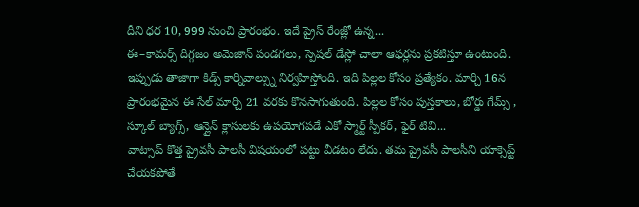దీని ధర 10, 999 నుంచి ప్రారంభం. ఇదే ప్రైస్ రేంజ్లో ఉన్న...
ఈ–కామర్స్ దిగ్గజం అమెజాన్ పండగలు, స్పెషల్ డేస్లో చాలా ఆఫర్లను ప్రకటిస్తూ ఉంటుంది. ఇప్పుడు తాజాగా కిడ్స్ కార్నివాల్స్ను నిర్వహిస్తోంది. ఇది పిల్లల కోసం ప్రత్యేకం. మార్చి 16న ప్రారంభమైన ఈ సేల్ మార్చి 21 వరకు కొనసాగుతుంది. పిల్లల కోసం పుస్తకాలు, బోర్డు గేమ్స్ , స్కూల్ బ్యాగ్స్, ఆన్లైన్ క్లాసులకు ఉపయోగపడే ఎకో స్మార్ట్ స్పీకర్, ఫైర్ టివి...
వాట్సాప్ కొత్త ప్రైవసీ పాలసీ విషయంలో పట్టు వీడటం లేదు. తమ ప్రైవసీ పాలసీని యాక్సెప్ట్ చేయకపోతే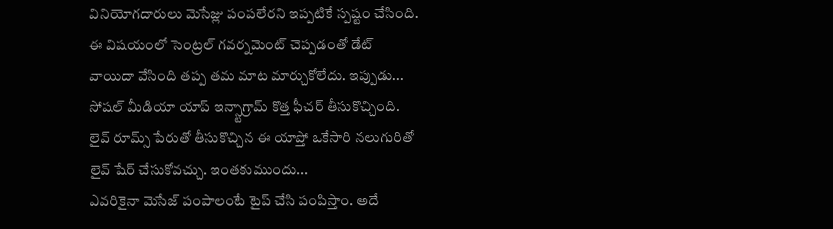వినియోగదారులు మెసేజ్లు పంపలేరని ఇప్పటికే స్పష్టం చేసింది. ఈ విషయంలో సెంట్రల్ గవర్నమెంట్ చెప్పడంతో డేట్ వాయిదా వేసింది తప్ప తమ మాట మార్చుకోలేదు. ఇప్పుడు...
సోషల్ మీడియా యాప్ ఇన్స్టాగ్రామ్ కొత్త ఫీచర్ తీసుకొచ్చింది. లైవ్ రూమ్స్ పేరుతో తీసుకొచ్చిన ఈ యాప్తో ఒకేసారి నలుగురితో లైవ్ షేర్ చేసుకోవచ్చు. ఇంతకుముందు...
ఎవరికైనా మెసేజ్ పంపాలంటే టైప్ చేసి పంపిస్తాం. అదే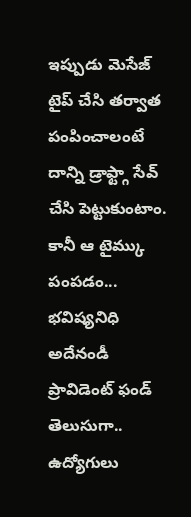ఇప్పుడు మెసేజ్ టైప్ చేసి తర్వాత పంపించాలంటే దాన్ని డ్రాఫ్ట్గా సేవ్ చేసి పెట్టుకుంటాం. కానీ ఆ టైమ్కు పంపడం...
భవిష్యనిధి అదేనండీ ప్రావిడెంట్ ఫండ్ తెలుసుగా.. ఉద్యోగులు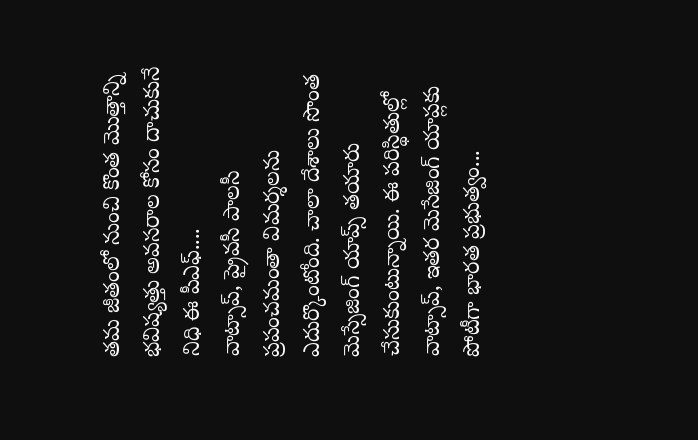తమ జీతంలో నుంచి కొంత మొత్తాన్ని భవిష్యత్తు అవసరాల కోసం దాచుకునే నిధి ఈ పీఎఫ్....
వాట్సాప్, ప్రైవసీ పాలసీ ప్రపంచమంతా విమర్శలను ఎదుర్కొంటోంది. చాలా దేశాలు సొంత మెస్సేజింగ్ యాప్స్ తయారు చేసుకుంటున్నాయి. ఈ పరిస్థితుల్లో వాట్సాప్, ఇతర మెసేజింగ్ యాప్లకు పోటీగా భారత ప్రభుత్వం...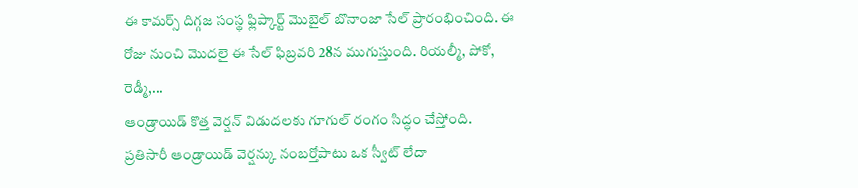ఈ కామర్స్ దిగ్గజ సంస్థ ఫ్లిప్కార్ట్ మొబైల్ బొనాంజా సేల్ ప్రారంభించింది. ఈ రోజు నుంచి మొదలై ఈ సేల్ ఫిబ్రవరి 28న ముగుస్తుంది. రియల్మీ, పోకో, రెడ్మీ,...
ఆండ్రాయిడ్ కొత్త వెర్షన్ విడుదలకు గూగుల్ రంగం సిద్ధం చేస్తోంది. ప్రతిసారీ ఆండ్రాయిడ్ వెర్షన్కు నంబర్తోపాటు ఒక స్వీట్ లేదా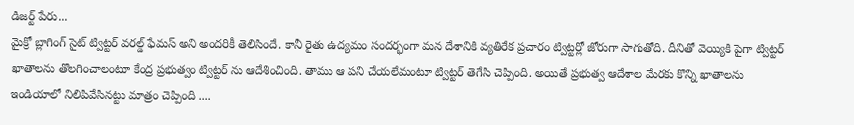డిజర్ట్ పేరు...
మైక్రో బ్లాగింగ్ సైట్ ట్విట్టర్ వరల్డ్ ఫేమస్ అని అందరికీ తెలిసిందే. కానీ రైతు ఉద్యమం సందర్భంగా మన దేశానికి వ్యతిరేక ప్రచారం ట్విట్టర్లో జోరుగా సాగుతోది. దీనితో వెయ్యికి పైగా ట్విట్టర్ ఖాతాలను తొలగించాలంటూ కేంద్ర ప్రభుత్వం ట్విట్టర్ ను ఆదేశించింది. తాము ఆ పని చేయలేమంటూ ట్విట్టర్ తెగేసి చెప్పింది. అయితే ప్రభుత్వ ఆదేశాల మేరకు కొన్ని ఖాతాలను ఇండియాలో నిలిపివేసినట్టు మాత్రం చెప్పింది ....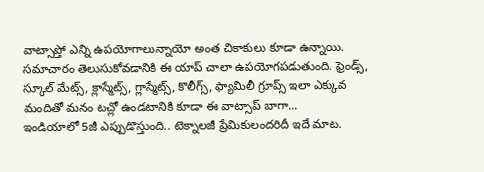వాట్సాప్తో ఎన్ని ఉపయోగాలున్నాయో అంత చికాకులు కూడా ఉన్నాయి. సమాచారం తెలుసుకోవడానికి ఈ యాప్ చాలా ఉపయోగపడుతుంది. ఫ్రెండ్స్, స్కూల్ మేట్స్, క్లాస్మేట్స్, గ్లాస్మేట్స్, కొలీగ్స్, ఫ్యామిలీ గ్రూప్స్ ఇలా ఎక్కువ మందితో మనం టచ్లో ఉండటానికి కూడా ఈ వాట్సాప్ బాగా...
ఇండియాలో 5జీ ఎప్పుడొస్తుంది.. టెక్నాలజీ ప్రేమికులందరిదీ ఇదే మాట.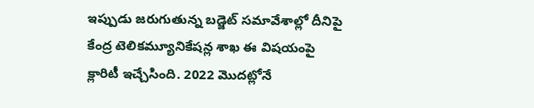ఇప్పుడు జరుగుతున్న బడ్జెట్ సమావేశాల్లో దీనిపై కేంద్ర టెలికమ్యూనికేషన్ల శాఖ ఈ విషయంపై క్లారిటీ ఇచ్చేసింది. 2022 మొదట్లోనే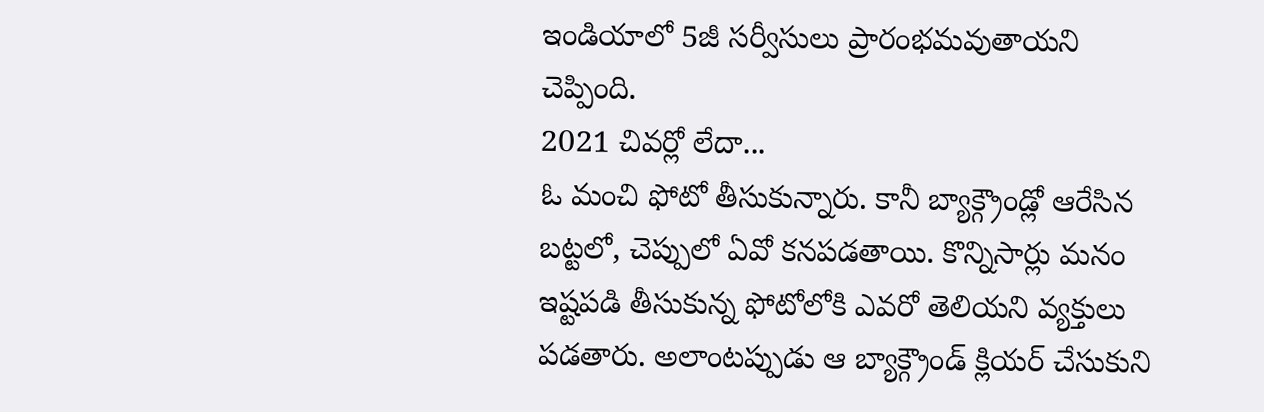ఇండియాలో 5జీ సర్వీసులు ప్రారంభమవుతాయని చెప్పింది.
2021 చివర్లో లేదా...
ఓ మంచి ఫోటో తీసుకున్నారు. కానీ బ్యాక్గ్రౌండ్లో ఆరేసిన బట్టలో, చెప్పులో ఏవో కనపడతాయి. కొన్నిసార్లు మనం ఇష్టపడి తీసుకున్న ఫోటోలోకి ఎవరో తెలియని వ్యక్తులు పడతారు. అలాంటప్పుడు ఆ బ్యాక్గ్రౌండ్ క్లియర్ చేసుకుని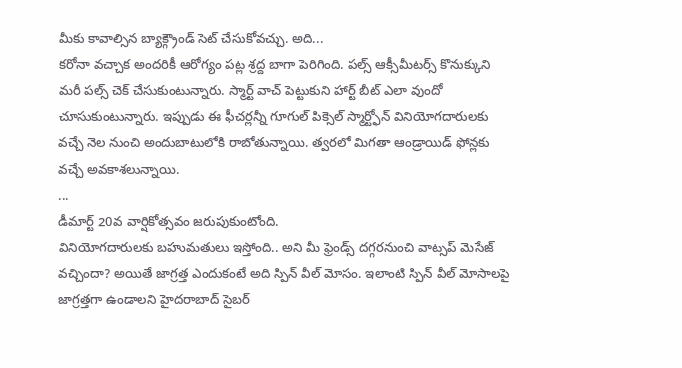మీకు కావాల్సిన బ్యాక్గ్రౌండ్ సెట్ చేసుకోవచ్చు. అది...
కరోనా వచ్చాక అందరికీ ఆరోగ్యం పట్ల శ్రద్ద బాగా పెరిగింది. పల్స్ ఆక్సీమీటర్స్ కొనుక్కుని మరీ పల్స్ చెక్ చేసుకుంటున్నారు. స్మార్ట్ వాచ్ పెట్టుకుని హార్ట్ బీట్ ఎలా వుందో చూసుకుంటున్నారు. ఇప్పుడు ఈ ఫీచర్లన్నీ గూగుల్ పిక్సెల్ స్మార్ట్ఫోన్ వినియోగదారులకు వచ్చే నెల నుంచి అందుబాటులోకి రాబోతున్నాయి. త్వరలో మిగతా ఆండ్రాయిడ్ ఫోన్లకు వచ్చే అవకాశలున్నాయి.
...
డీమార్ట్ 20వ వార్షికోత్సవం జరుపుకుంటోంది.
వినియోగదారులకు బహుమతులు ఇస్తోంది.. అని మీ ఫ్రెండ్స్ దగ్గరనుంచి వాట్సప్ మెసేజ్ వచ్చిందా? అయితే జాగ్రత్త ఎందుకంటే అది స్పిన్ వీల్ మోసం. ఇలాంటి స్పిన్ వీల్ మోసాలపై జాగ్రత్తగా ఉండాలని హైదరాబాద్ సైబర్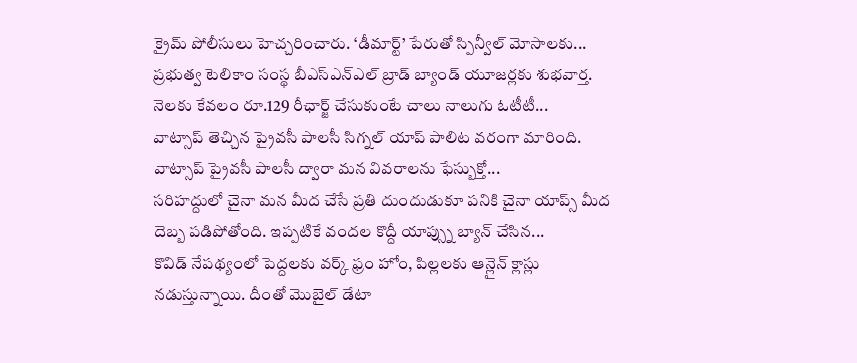క్రైమ్ పోలీసులు హెచ్చరించారు. ‘డీమార్ట్’ పేరుతో స్పిన్వీల్ మోసాలకు...
ప్రభుత్వ టెలికాం సంస్థ బీఎస్ఎన్ఎల్ బ్రాడ్ బ్యాండ్ యూజర్లకు శుభవార్త. నెలకు కేవలం రూ.129 రీఛార్జ్ చేసుకుంటే చాలు నాలుగు ఓటీటీ...
వాట్సాప్ తెచ్చిన ప్రైవసీ పాలసీ సిగ్నల్ యాప్ పాలిట వరంగా మారింది. వాట్సాప్ ప్రైవసీ పాలసీ ద్వారా మన వివరాలను ఫేస్బుక్తో...
సరిహద్దులో చైనా మన మీద చేసే ప్రతి దుందుడుకూ పనికి చైనా యాప్స్ మీద దెబ్బ పడిపోతోంది. ఇప్పటికే వందల కొద్దీ యాప్స్ను బ్యాన్ చేసిన...
కొవిడ్ నేపథ్యంలో పెద్దలకు వర్క్ ఫ్రం హోం, పిల్లలకు ఆన్లైన్ క్లాస్లు నడుస్తున్నాయి. దీంతో మొబైల్ డేటా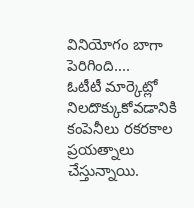వినియోగం బాగా పెరిగింది....
ఓటీటీ మార్కెట్లో నిలదొక్కుకోవడానికి కంపెనీలు రకరకాల ప్రయత్నాలు చేస్తున్నాయి.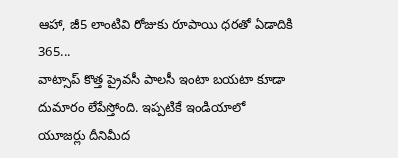ఆహా, జీ5 లాంటివి రోజుకు రూపాయి ధరతో ఏడాదికి 365...
వాట్సాప్ కొత్త ప్రైవసీ పాలసీ ఇంటా బయటా కూడా దుమారం లేపేస్తోంది. ఇప్పటికే ఇండియాలో యూజర్లు దీనిమీద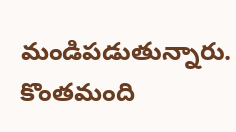మండిపడుతున్నారు. కొంతమంది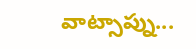వాట్సాప్ను...